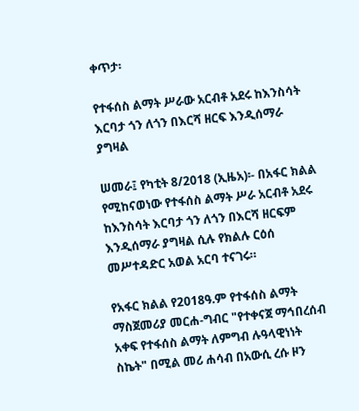ቀጥታ፡

የተፋሰስ ልማት ሥራው አርብቶ አደሩ ከእንስሳት እርባታ ጎን ለጎን በእርሻ ዘርፍ እንዲሰማራ ያግዛል

ሠመራ፤ የካቲት 8/2018 (ኢዜአ)፡- በአፋር ክልል የሚከናወነው የተፋሰስ ልማት ሥራ አርብቶ አደሩ ከእንስሳት እርባታ ጎን ለጎን በእርሻ ዘርፍም እንዲሰማራ ያግዛል ሲሉ የክልሉ ርዕሰ መሥተዳድር አወል አርባ ተናገሩ።

የአፋር ክልል የ2018ዓ.ም የተፋሰስ ልማት ማስጀመሪያ መርሐ-ግብር "የተቀናጀ ማኅበረሰብ አቀፍ የተፋሰስ ልማት ለምግብ ሉዓላዊነነት ስኬት" በሚል መሪ ሐሳብ በአውሲ ረሱ ዞን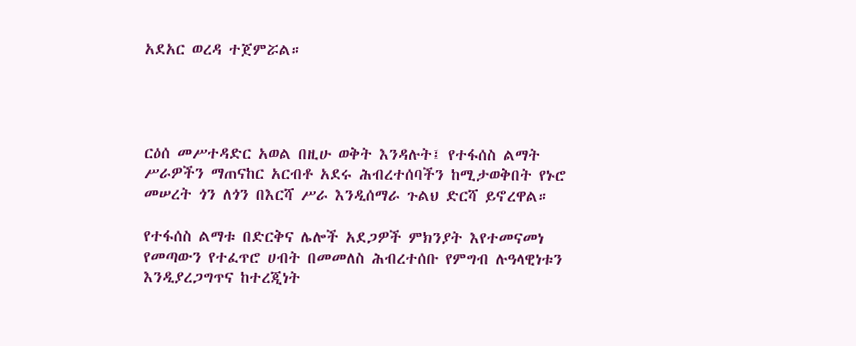አደአር ወረዳ ተጀምሯል።




ርዕሰ መሥተዳድር አወል በዚሁ ወቅት እንዳሉት፤ የተፋሰስ ልማት ሥራዎችን ማጠናከር አርብቶ አደሩ ሕብረተሰባችን ከሚታወቅበት የኑሮ መሠረት ጎን ለጎን በእርሻ ሥራ እንዲሰማራ ጉልህ ድርሻ ይኖረዋል።

የተፋሰስ ልማቱ በድርቅና ሌሎች አደጋዎች ምክንያት እየተመናመነ የመጣውን የተፈጥሮ ሀብት በመመለስ ሕብረተሰቡ የምግብ ሉዓላዊነቱን እንዲያረጋግጥና ከተረጂነት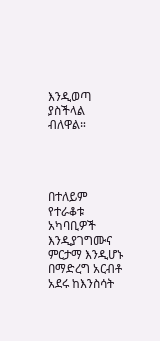እንዲወጣ ያስችላል ብለዋል።




በተለይም የተራቆቱ አካባቢዎች እንዲያገግሙና ምርታማ እንዲሆኑ በማድረግ አርብቶ አደሩ ከእንስሳት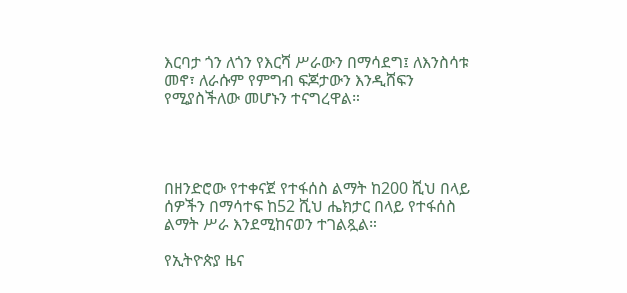እርባታ ጎን ለጎን የእርሻ ሥራውን በማሳደግ፤ ለእንስሳቱ መኖ፣ ለራሱም የምግብ ፍጆታውን እንዲሸፍን የሚያስችለው መሆኑን ተናግረዋል።




በዘንድሮው የተቀናጀ የተፋሰስ ልማት ከ200 ሺህ በላይ ሰዎችን በማሳተፍ ከ52 ሺህ ሔክታር በላይ የተፋሰስ ልማት ሥራ እንደሚከናወን ተገልጿል።

የኢትዮጵያ ዜና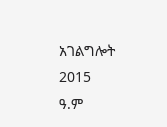አገልግሎት
2015
ዓ.ም